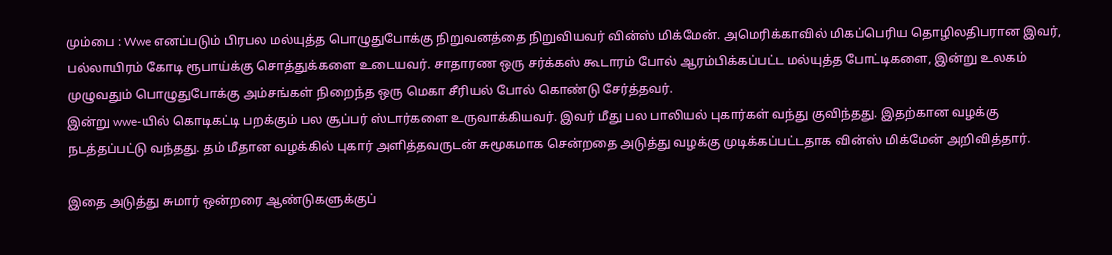மும்பை : Wwe எனப்படும் பிரபல மல்யுத்த பொழுதுபோக்கு நிறுவனத்தை நிறுவியவர் வின்ஸ் மிக்மேன். அமெரிக்காவில் மிகப்பெரிய தொழிலதிபரான இவர், பல்லாயிரம் கோடி ரூபாய்க்கு சொத்துக்களை உடையவர். சாதாரண ஒரு சர்க்கஸ் கூடாரம் போல் ஆரம்பிக்கப்பட்ட மல்யுத்த போட்டிகளை, இன்று உலகம் முழுவதும் பொழுதுபோக்கு அம்சங்கள் நிறைந்த ஒரு மெகா சீரியல் போல் கொண்டு சேர்த்தவர்.
இன்று wwe-யில் கொடிகட்டி பறக்கும் பல சூப்பர் ஸ்டார்களை உருவாக்கியவர். இவர் மீது பல பாலியல் புகார்கள் வந்து குவிந்தது. இதற்கான வழக்கு நடத்தப்பட்டு வந்தது. தம் மீதான வழக்கில் புகார் அளித்தவருடன் சுமூகமாக சென்றதை அடுத்து வழக்கு முடிக்கப்பட்டதாக வின்ஸ் மிக்மேன் அறிவித்தார்.

இதை அடுத்து சுமார் ஒன்றரை ஆண்டுகளுக்குப்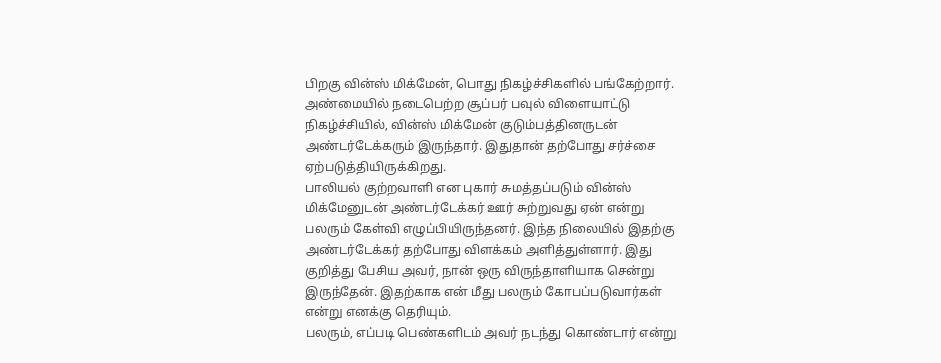பிறகு வின்ஸ் மிக்மேன், பொது நிகழ்ச்சிகளில் பங்கேற்றார். அண்மையில் நடைபெற்ற சூப்பர் பவுல் விளையாட்டு நிகழ்ச்சியில், வின்ஸ் மிக்மேன் குடும்பத்தினருடன் அண்டர்டேக்கரும் இருந்தார். இதுதான் தற்போது சர்ச்சை ஏற்படுத்தியிருக்கிறது.
பாலியல் குற்றவாளி என புகார் சுமத்தப்படும் வின்ஸ் மிக்மேனுடன் அண்டர்டேக்கர் ஊர் சுற்றுவது ஏன் என்று பலரும் கேள்வி எழுப்பியிருந்தனர். இந்த நிலையில் இதற்கு அண்டர்டேக்கர் தற்போது விளக்கம் அளித்துள்ளார். இது குறித்து பேசிய அவர், நான் ஒரு விருந்தாளியாக சென்று இருந்தேன். இதற்காக என் மீது பலரும் கோபப்படுவார்கள் என்று எனக்கு தெரியும்.
பலரும், எப்படி பெண்களிடம் அவர் நடந்து கொண்டார் என்று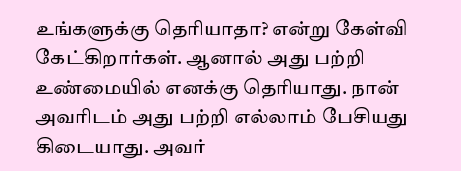உங்களுக்கு தெரியாதா? என்று கேள்வி கேட்கிறார்கள். ஆனால் அது பற்றி உண்மையில் எனக்கு தெரியாது. நான் அவரிடம் அது பற்றி எல்லாம் பேசியது கிடையாது. அவர்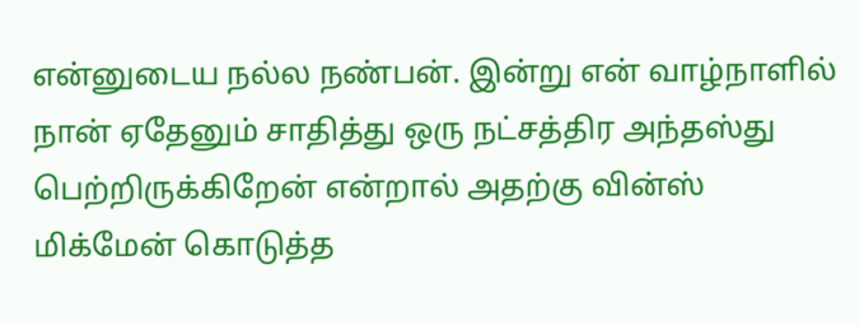என்னுடைய நல்ல நண்பன். இன்று என் வாழ்நாளில் நான் ஏதேனும் சாதித்து ஒரு நட்சத்திர அந்தஸ்து பெற்றிருக்கிறேன் என்றால் அதற்கு வின்ஸ் மிக்மேன் கொடுத்த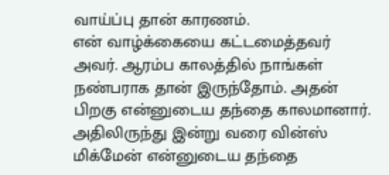வாய்ப்பு தான் காரணம்.
என் வாழ்க்கையை கட்டமைத்தவர் அவர். ஆரம்ப காலத்தில் நாங்கள் நண்பராக தான் இருந்தோம். அதன் பிறகு என்னுடைய தந்தை காலமானார். அதிலிருந்து இன்று வரை வின்ஸ் மிக்மேன் என்னுடைய தந்தை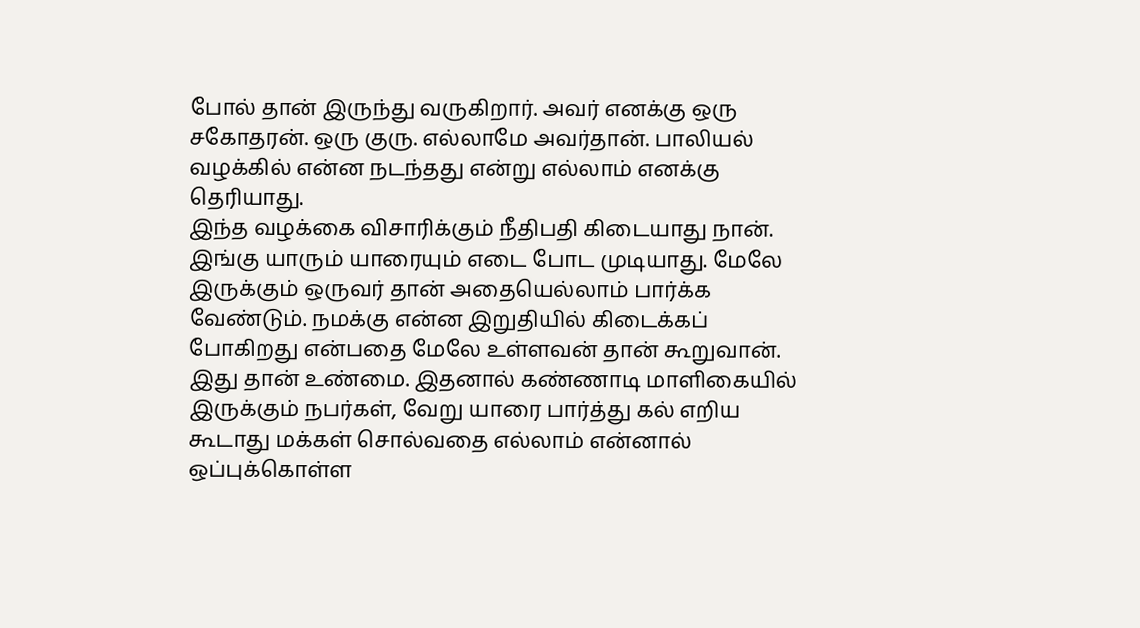போல் தான் இருந்து வருகிறார். அவர் எனக்கு ஒரு சகோதரன். ஒரு குரு. எல்லாமே அவர்தான். பாலியல் வழக்கில் என்ன நடந்தது என்று எல்லாம் எனக்கு தெரியாது.
இந்த வழக்கை விசாரிக்கும் நீதிபதி கிடையாது நான். இங்கு யாரும் யாரையும் எடை போட முடியாது. மேலே இருக்கும் ஒருவர் தான் அதையெல்லாம் பார்க்க வேண்டும். நமக்கு என்ன இறுதியில் கிடைக்கப் போகிறது என்பதை மேலே உள்ளவன் தான் கூறுவான். இது தான் உண்மை. இதனால் கண்ணாடி மாளிகையில் இருக்கும் நபர்கள், வேறு யாரை பார்த்து கல் எறிய கூடாது மக்கள் சொல்வதை எல்லாம் என்னால் ஒப்புக்கொள்ள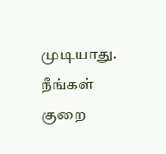முடியாது. நீங்கள் குறை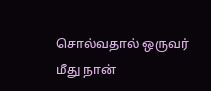சொல்வதால் ஒருவர் மீது நான்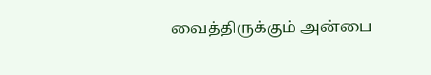வைத்திருக்கும் அன்பை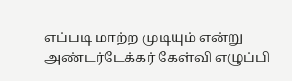எப்படி மாற்ற முடியும் என்று அண்டர்டேக்கர் கேள்வி எழுப்பி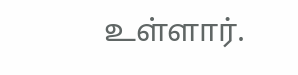உள்ளார்.